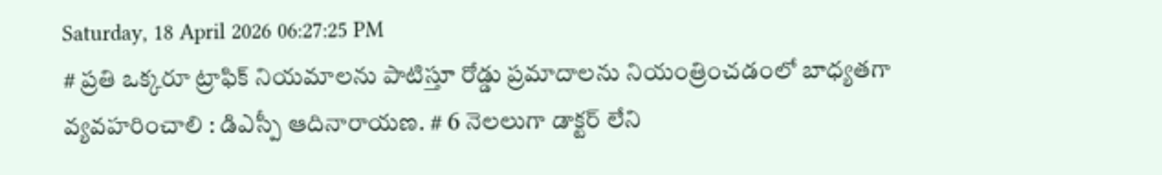Saturday, 18 April 2026 06:27:25 PM
# ప్రతి ఒక్కరూ ట్రాఫిక్ నియమాలను పాటిస్తూ రోడ్డు ప్రమాదాలను నియంత్రించడంలో బాధ్యతగా వ్యవహరించాలి : డిఎస్పీ ఆదినారాయణ. # 6 నెలలుగా డాక్టర్ లేని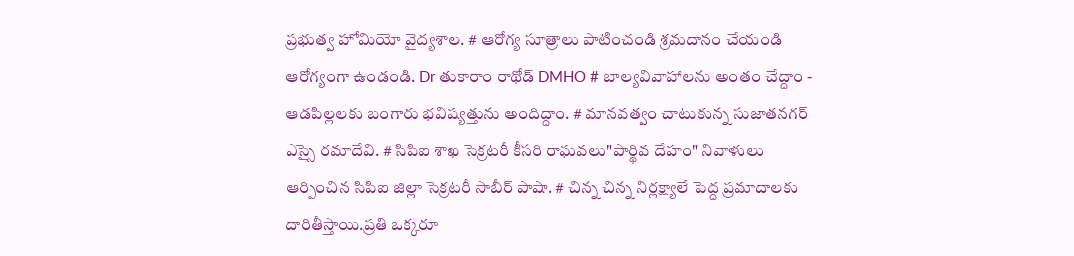ప్రభుత్వ హోమియో వైద్యశాల. # ఆరోగ్య సూత్రాలు పాటించండి శ్రమదానం చేయండి ఆరోగ్యంగా ఉండండి. Dr తుకారాం రాథోడ్ DMHO # బాల్యవివాహాలను అంతం చేద్దాం - ఆడపిల్లలకు బంగారు భవిష్యత్తును అందిద్దాం. # మానవత్వం చాటుకున్న సుజాతనగర్ ఎస్సై రమాదేవి. # సిపిఐ శాఖ సెక్రటరీ కీసరి రాఘవలు"పార్థివ దేహం" నివాళులు ఆర్పించిన సిపిఐ జిల్లా సెక్రటరీ సాబీర్ పాషా. # చిన్న చిన్న నిర్లక్ష్యాలే పెద్ద ప్రమాదాలకు దారితీస్తాయి.ప్రతి ఒక్కరూ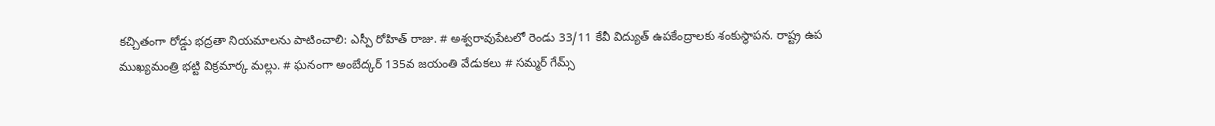కచ్చితంగా రోడ్డు భద్రతా నియమాలను పాటించాలి: ఎస్పీ రోహిత్ రాజు. # అశ్వరావుపేటలో రెండు 33/11 కేవీ విద్యుత్ ఉపకేంద్రాలకు శంకుస్థాపన. రాష్ట్ర ఉప ముఖ్యమంత్రి భట్టి విక్రమార్క మల్లు. # ఘనంగా అంబేద్కర్ 135వ జయంతి వేడుకలు # సమ్మర్ గేమ్స్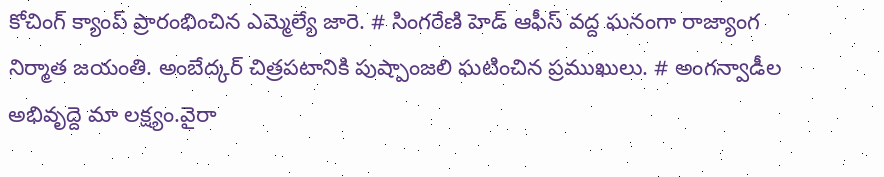కోచింగ్ క్యాంప్ ప్రారంభించిన ఎమ్మెల్యే జారె. # సింగరేణి హెడ్ ఆఫీస్ వద్ద ఘనంగా రాజ్యాంగ నిర్మాత జయంతి. అంబేద్కర్ చిత్రపటానికి పుష్పాంజలి ఘటించిన ప్రముఖులు. # అంగన్వాడీల అభివృద్దె మా లక్ష్యం.వైరా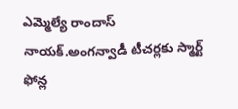ఎమ్మెల్యే రాందాస్ నాయక్.అంగన్వాడీ టీచర్లకు స్మార్ట్ ఫోన్ల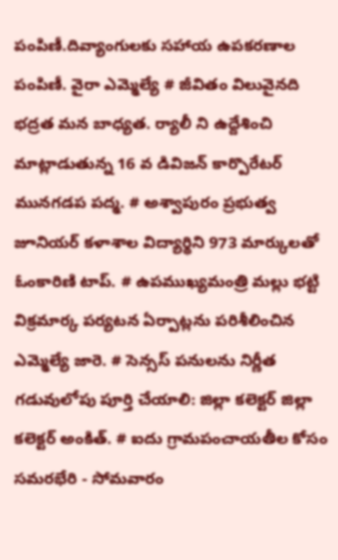పంపిణీ.దివ్యాంగులకు సహాయ ఉపకరణాల పంపిణీ. వైరా ఎమ్మెల్యే # జీవితం విలువైనది భద్రత మన బాధ్యత. ర్యాలీ ని ఉద్దేశించి మాట్లాడుతున్న 16 వ డివిజన్ కార్పొరేటర్ మునగడప పద్మ. # అశ్వాపురం ప్రభుత్వ జూనియర్ కళాశాల విద్యార్థిని 973 మార్కులతో ఓంకారిణి టాప్. # ఉపముఖ్యమంత్రి మల్లు భట్టి విక్రమార్క పర్యటన ఏర్పాట్లను పరిశీలించిన ఎమ్మెల్యే జారె. # సెన్సస్ పనులను నిర్ణీత గడువులోపు పూర్తి చేయాలి: జిల్లా కలెక్టర్ జిల్లా కలెక్టర్ అంకిత్. # ఐదు గ్రామపంచాయతీల కోసం సమరభేరి - సోమవారం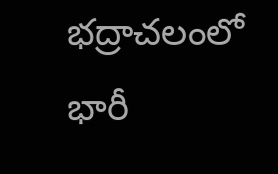భద్రాచలంలో భారీ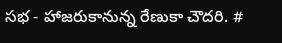సభ - హాజరుకానున్న రేణుకా చౌదరి. #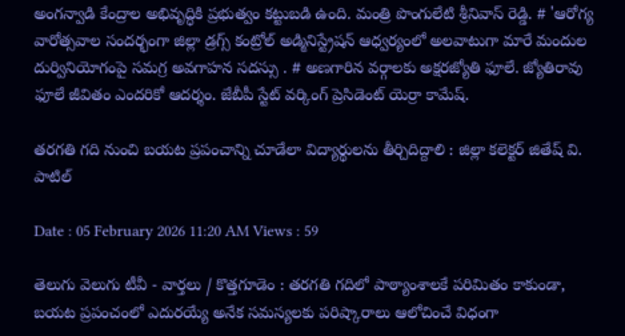అంగన్వాడి కేంద్రాల అభివృద్ధికి ప్రభుత్వం కట్టుబడి ఉంది. మంత్రి పొంగులేటి శ్రీనివాస్ రెడ్డి. # 'ఆరోగ్య వారోత్సవాల సందర్భంగా జిల్లా డ్రగ్స్ కంట్రోల్ అడ్మినిస్ట్రేషన్ ఆధ్వర్యంలో అలవాటుగా మారే మందుల దుర్వినియోగంపై సమగ్ర అవగాహన సదస్సు . # అణగారిన వర్గాలకు అక్షరజ్యోతి ఫూలే. జ్యోతిరావు ఫూలే జీవితం ఎందరికో ఆదర్శం. జేబీపీ స్టేట్ వర్కింగ్ ప్రెసిడెంట్ యెర్రా కామేష్.

తరగతి గది నుంచి బయట ప్రపంచాన్ని చూడేలా విద్యార్థులను తీర్చిదిద్దాలి : జిల్లా కలెక్టర్ జితేష్ వి. పాటిల్

Date : 05 February 2026 11:20 AM Views : 59

తెలుగు వెలుగు టీవీ - వార్తలు / కొత్తగూడెం : తరగతి గదిలో పాఠ్యాంశాలకే పరిమితం కాకుండా, బయట ప్రపంచంలో ఎదురయ్యే అనేక సమస్యలకు పరిష్కారాలు ఆలోచించే విధంగా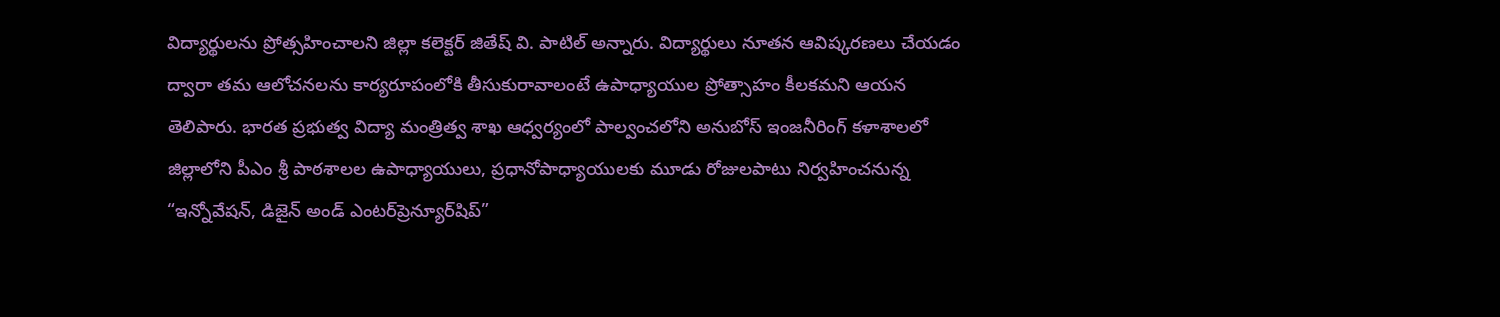విద్యార్థులను ప్రోత్సహించాలని జిల్లా కలెక్టర్ జితేష్ వి. పాటిల్ అన్నారు. విద్యార్థులు నూతన ఆవిష్కరణలు చేయడం ద్వారా తమ ఆలోచనలను కార్యరూపంలోకి తీసుకురావాలంటే ఉపాధ్యాయుల ప్రోత్సాహం కీలకమని ఆయన తెలిపారు. భారత ప్రభుత్వ విద్యా మంత్రిత్వ శాఖ ఆధ్వర్యంలో పాల్వంచలోని అనుబోస్ ఇంజనీరింగ్ కళాశాలలో జిల్లాలోని పీఎం శ్రీ పాఠశాలల ఉపాధ్యాయులు, ప్రధానోపాధ్యాయులకు మూడు రోజులపాటు నిర్వహించనున్న “ఇన్నోవేషన్, డిజైన్ అండ్ ఎంటర్‌ప్రెన్యూర్‌షిప్”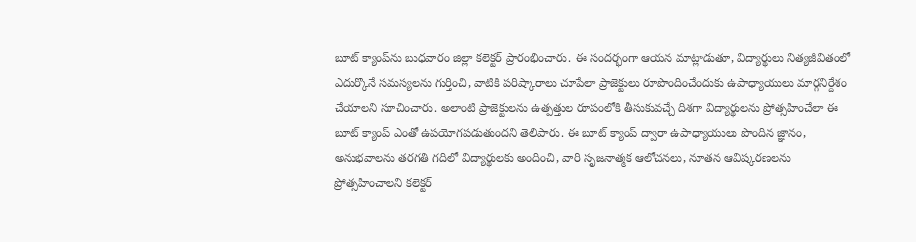బూట్ క్యాంప్‌ను బుధవారం జిల్లా కలెక్టర్ ప్రారంభించారు. ఈ సందర్భంగా ఆయన మాట్లాడుతూ, విద్యార్థులు నిత్యజీవితంలో ఎదుర్కొనే సమస్యలను గుర్తించి, వాటికి పరిష్కారాలు చూపేలా ప్రాజెక్టులు రూపొందించేందుకు ఉపాధ్యాయులు మార్గనిర్దేశం చేయాలని సూచించారు. అలాంటి ప్రాజెక్టులను ఉత్పత్తుల రూపంలోకి తీసుకువచ్చే దిశగా విద్యార్థులను ప్రోత్సహించేలా ఈ బూట్ క్యాంప్ ఎంతో ఉపయోగపడుతుందని తెలిపారు. ఈ బూట్ క్యాంప్ ద్వారా ఉపాధ్యాయులు పొందిన జ్ఞానం, అనుభవాలను తరగతి గదిలో విద్యార్థులకు అందించి, వారి సృజనాత్మక ఆలోచనలు, నూతన ఆవిష్కరణలను ప్రోత్సహించాలని కలెక్టర్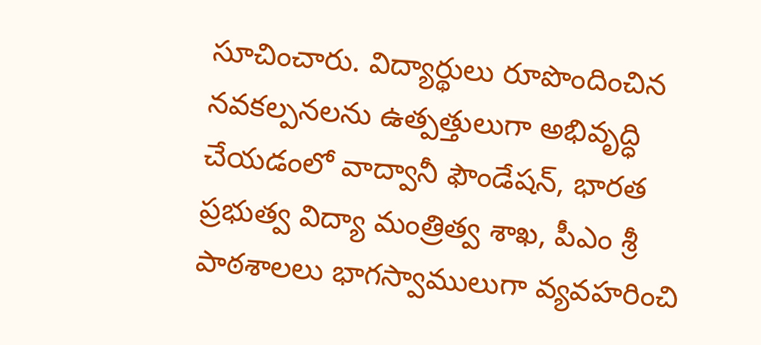సూచించారు. విద్యార్థులు రూపొందించిన నవకల్పనలను ఉత్పత్తులుగా అభివృద్ధి చేయడంలో వాద్వానీ ఫౌండేషన్, భారత ప్రభుత్వ విద్యా మంత్రిత్వ శాఖ, పీఎం శ్రీ పాఠశాలలు భాగస్వాములుగా వ్యవహరించి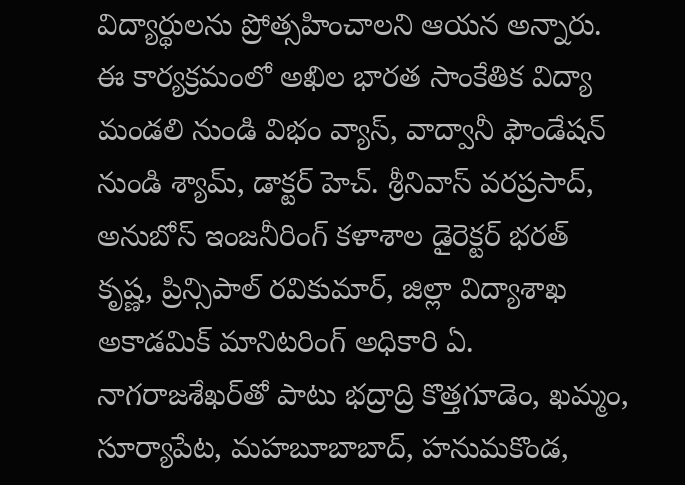విద్యార్థులను ప్రోత్సహించాలని ఆయన అన్నారు. ఈ కార్యక్రమంలో అఖిల భారత సాంకేతిక విద్యా మండలి నుండి విభం వ్యాస్, వాద్వానీ ఫౌండేషన్ నుండి శ్యామ్, డాక్టర్ హెచ్. శ్రీనివాస్ వరప్రసాద్, అనుబోస్ ఇంజనీరింగ్ కళాశాల డైరెక్టర్ భరత్ కృష్ణ, ప్రిన్సిపాల్ రవికుమార్, జిల్లా విద్యాశాఖ అకాడమిక్ మానిటరింగ్ అధికారి ఏ. నాగరాజశేఖర్‌తో పాటు భద్రాద్రి కొత్తగూడెం, ఖమ్మం, సూర్యాపేట, మహబూబాబాద్, హనుమకొండ,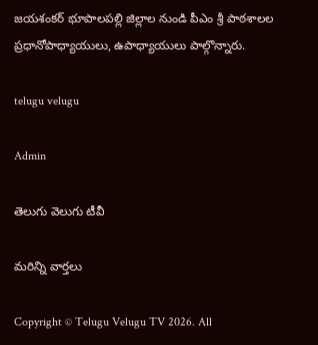జయశంకర్ భూపాలపల్లి జిల్లాల నుండి పీఎం శ్రీ పాఠశాలల ప్రధానోపాధ్యాయులు, ఉపాధ్యాయులు పాల్గొన్నారు.

telugu velugu

Admin

తెలుగు వెలుగు టీవీ

మరిన్ని వార్తలు

Copyright © Telugu Velugu TV 2026. All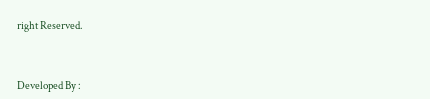right Reserved.



Developed By :